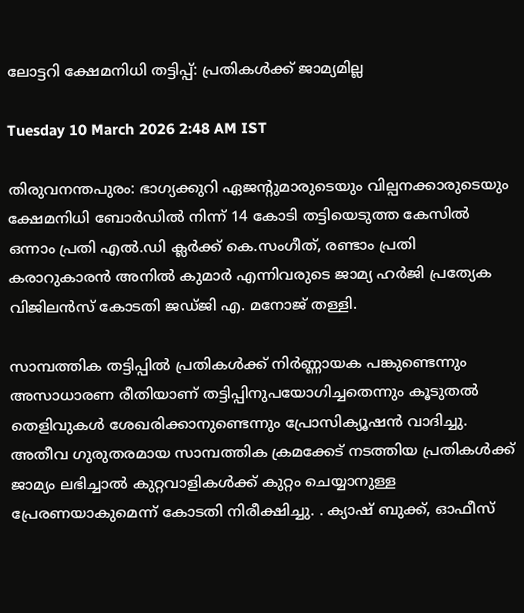ലോട്ടറി ക്ഷേമനിധി തട്ടിപ്പ്: പ്രതികൾക്ക് ജാമ്യമില്ല

Tuesday 10 March 2026 2:48 AM IST

തിരുവനന്തപുരം: ഭാഗ്യക്കുറി ഏജന്റുമാരുടെയും വില്പനക്കാരുടെയും ക്ഷേമനിധി ബോർഡിൽ നിന്ന് 14 കോടി തട്ടിയെടുത്ത കേസിൽ ഒന്നാം പ്രതി എൽ.ഡി ക്ലർക്ക് കെ.സംഗീത്, രണ്ടാം പ്രതി കരാറുകാരൻ അനിൽ കുമാർ എന്നിവരുടെ ജാമ്യ ഹർജി പ്രത്യേക വിജിലൻസ് കോടതി ജഡ്ജി എ. മനോജ്‌ തള്ളി.

സാമ്പത്തിക തട്ടിപ്പിൽ പ്രതികൾക്ക് നിർണ്ണായക പങ്കുണ്ടെന്നും അസാധാരണ രീതിയാണ് തട്ടിപ്പിനുപയോഗിച്ചതെന്നും കൂടുതൽ തെളിവുകൾ ശേഖരിക്കാനുണ്ടെന്നും പ്രോസിക്യൂഷൻ വാദിച്ചു. അതീവ ഗുരുതരമായ സാമ്പത്തിക ക്രമക്കേട് നടത്തിയ പ്രതികൾക്ക് ജാമ്യം ലഭിച്ചാൽ കുറ്റവാളികൾക്ക് കുറ്റം ചെയ്യാനുള്ള പ്രേരണയാകുമെന്ന് കോടതി നിരീക്ഷിച്ചു. . ക്യാഷ് ബുക്ക്, ഓഫീസ്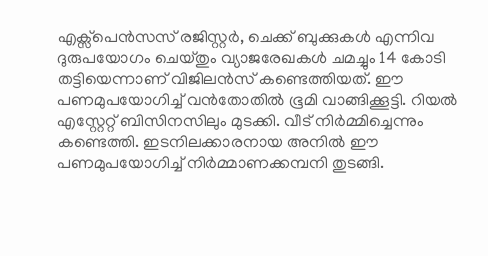എക്സ്‌പെൻസസ് രജിസ്റ്റർ, ചെക്ക് ബുക്കുകൾ എന്നിവ ദുരുപയോഗം ചെയ്തും വ്യാജരേഖകൾ ചമച്ചും 14 കോടി തട്ടിയെന്നാണ് വിജിലൻസ് കണ്ടെത്തിയത്. ഈ പണമുപയോഗിച്ച് വൻതോതിൽ ഭൂമി വാങ്ങിക്കൂട്ടി. റിയൽ എസ്റ്റേറ്റ് ബിസിനസിലും മുടക്കി. വീട് നിർമ്മിച്ചെന്നും കണ്ടെത്തി. ഇടനിലക്കാരനായ അനിൽ ഈ പണമുപയോഗിച്ച് നിർമ്മാണക്കമ്പനി തുടങ്ങി.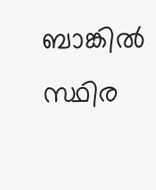ബാങ്കിൽ സ്ഥിര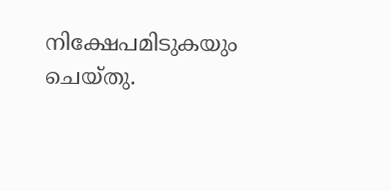നിക്ഷേപമിടുകയും ചെയ്തു.